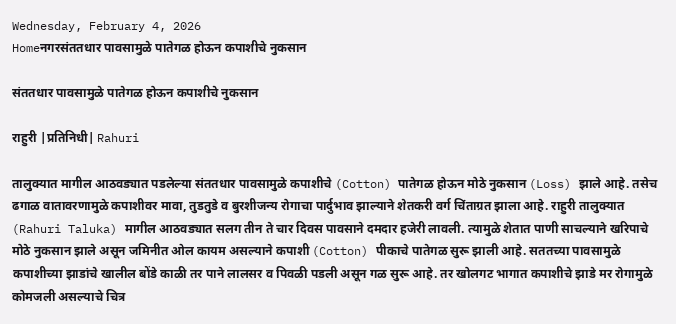Wednesday, February 4, 2026
Homeनगरसंततधार पावसामुळे पातेगळ होऊन कपाशीचे नुकसान

संततधार पावसामुळे पातेगळ होऊन कपाशीचे नुकसान

राहुरी |प्रतिनिधी| Rahuri

तालुक्यात मागील आठवड्यात पडलेल्या संततधार पावसामुळे कपाशीचे (Cotton) पातेगळ होऊन मोठे नुकसान (Loss) झाले आहे. तसेच ढगाळ वातावरणामुळे कपाशीवर मावा, तुडतुडे व बुरशीजन्य रोगाचा पार्दुभाव झाल्याने शेतकरी वर्ग चिंताग्रत झाला आहे. राहुरी तालुक्यात (Rahuri Taluka) मागील आठवड्यात सलग तीन ते चार दिवस पावसाने दमदार हजेरी लावली. त्यामुळे शेतात पाणी साचल्याने खरिपाचे मोठे नुकसान झाले असून जमिनीत ओल कायम असल्याने कपाशी (Cotton) पीकाचे पातेगळ सुरू झाली आहे. सततच्या पावसामुळे कपाशीच्या झाडांचे खालील बोंडे काळी तर पाने लालसर व पिवळी पडली असून गळ सुरू आहे. तर खोलगट भागात कपाशीचे झाडे मर रोगामुळे कोमजली असल्याचे चित्र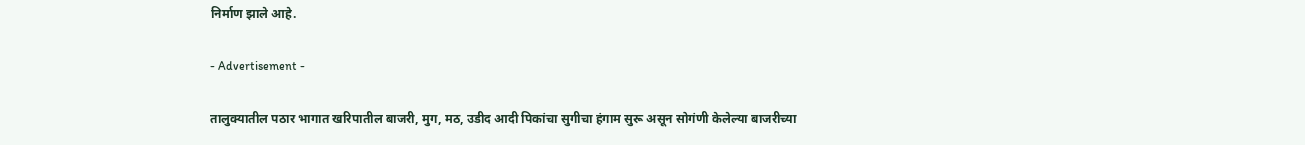निर्माण झाले आहे.

- Advertisement -

तालुक्यातील पठार भागात खरिपातील बाजरी, मुग, मठ, उडीद आदी पिकांचा सुगीचा हंगाम सुरू असून सोगंणी केलेल्या बाजरीच्या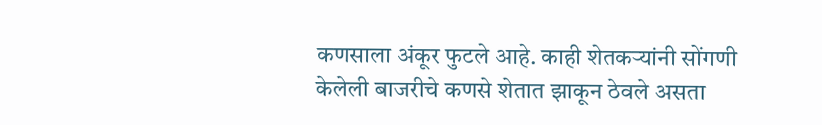कणसाला अंकूर फुटले आहे. काही शेतकर्‍यांनी सोंगणी केलेली बाजरीचे कणसे शेतात झाकून ठेवले असता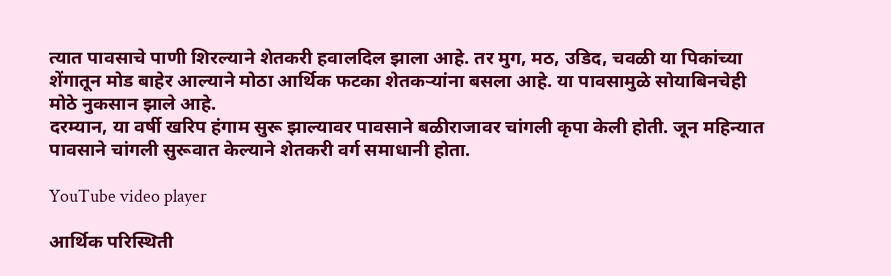त्यात पावसाचे पाणी शिरल्याने शेतकरी हवालदिल झाला आहे. तर मुग, मठ, उडिद, चवळी या पिकांच्या शेंगातून मोड बाहेर आल्याने मोठा आर्थिक फटका शेतकर्‍यांना बसला आहे. या पावसामुळे सोयाबिनचेही मोठे नुकसान झाले आहे.
दरम्यान, या वर्षी खरिप हंगाम सुरू झाल्यावर पावसाने बळीराजावर चांगली कृपा केली होती. जून महिन्यात पावसाने चांगली सुरूवात केल्याने शेतकरी वर्ग समाधानी होता.

YouTube video player

आर्थिक परिस्थिती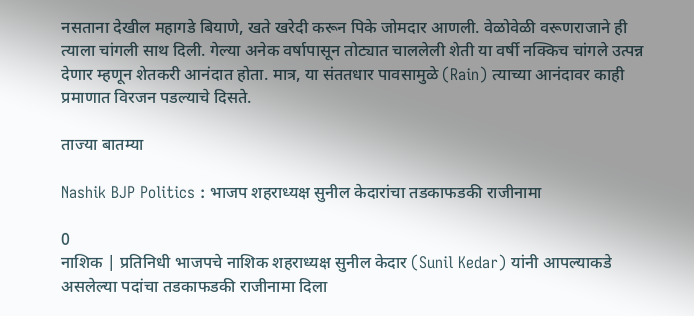नसताना देखील महागडे बियाणे, खते खरेदी करून पिके जोमदार आणली. वेळोवेळी वरूणराजाने ही त्याला चांगली साथ दिली. गेल्या अनेक वर्षापासून तोट्यात चाललेली शेती या वर्षी नक्किच चांगले उत्पन्न देणार म्हणून शेतकरी आनंदात होता. मात्र, या संततधार पावसामुळे (Rain) त्याच्या आनंदावर काही प्रमाणात विरजन पडल्याचे दिसते.

ताज्या बातम्या

Nashik BJP Politics : भाजप शहराध्यक्ष सुनील केदारांचा तडकाफडकी राजीनामा

0
नाशिक | प्रतिनिधी भाजपचे नाशिक शहराध्यक्ष सुनील केदार (Sunil Kedar) यांनी आपल्याकडे असलेल्या पदांचा तडकाफडकी राजीनामा दिला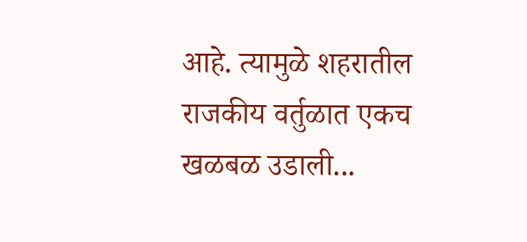आहे. त्यामुळे शहरातील राजकीय वर्तुळात एकच खळबळ उडाली...